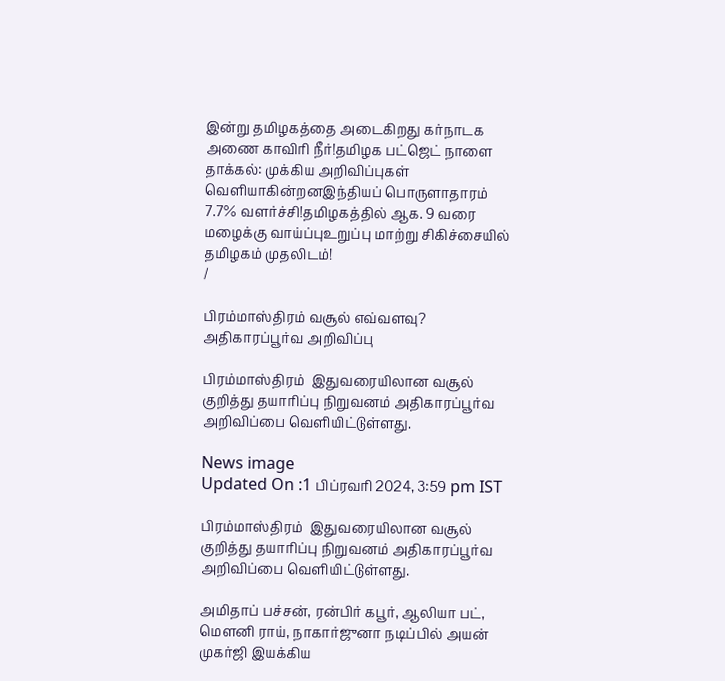இன்று தமிழகத்தை அடைகிறது கர்நாடக அணை காவிரி நீர்!தமிழக பட்ஜெட் நாளை தாக்கல்: முக்கிய அறிவிப்புகள் வெளியாகின்றனஇந்தியப் பொருளாதாரம் 7.7% வளர்ச்சி!தமிழகத்தில் ஆக. 9 வரை மழைக்கு வாய்ப்புஉறுப்பு மாற்று சிகிச்சையில் தமிழகம் முதலிடம்!
/

பிரம்மாஸ்திரம் வசூல் எவ்வளவு? அதிகாரப்பூர்வ அறிவிப்பு

பிரம்மாஸ்திரம்  இதுவரையிலான வசூல் குறித்து தயாரிப்பு நிறுவனம் அதிகாரப்பூர்வ அறிவிப்பை வெளியிட்டுள்ளது.

News image
Updated On :1 பிப்ரவரி 2024, 3:59 pm IST

பிரம்மாஸ்திரம்  இதுவரையிலான வசூல் குறித்து தயாரிப்பு நிறுவனம் அதிகாரப்பூர்வ அறிவிப்பை வெளியிட்டுள்ளது.

அமிதாப் பச்சன், ரன்பிர் கபூர், ஆலியா பட், மெளனி ராய், நாகார்ஜுனா நடிப்பில் அயன் முகர்ஜி இயக்கிய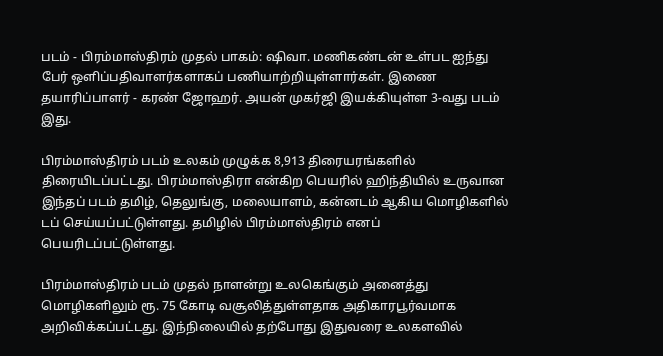படம் - பிரம்மாஸ்திரம் முதல் பாகம்: ஷிவா. மணிகண்டன் உள்பட ஐந்து பேர் ஒளிப்பதிவாளர்களாகப் பணியாற்றியுள்ளார்கள். இணை தயாரிப்பாளர் - கரண் ஜோஹர். அயன் முகர்ஜி இயக்கியுள்ள 3-வது படம் இது.

பிரம்மாஸ்திரம் படம் உலகம் முழுக்க 8,913 திரையரங்களில் திரையிடப்பட்டது. பிரம்மாஸ்திரா என்கிற பெயரில் ஹிந்தியில் உருவான இந்தப் படம் தமிழ், தெலுங்கு, மலையாளம், கன்னடம் ஆகிய மொழிகளில் டப் செய்யப்பட்டுள்ளது. தமிழில் பிரம்மாஸ்திரம் எனப் பெயரிடப்பட்டுள்ளது.

பிரம்மாஸ்திரம் படம் முதல் நாளன்று உலகெங்கும் அனைத்து மொழிகளிலும் ரூ. 75 கோடி வசூலித்துள்ளதாக அதிகாரபூர்வமாக அறிவிக்கப்பட்டது. இந்நிலையில் தற்போது இதுவரை உலகளவில்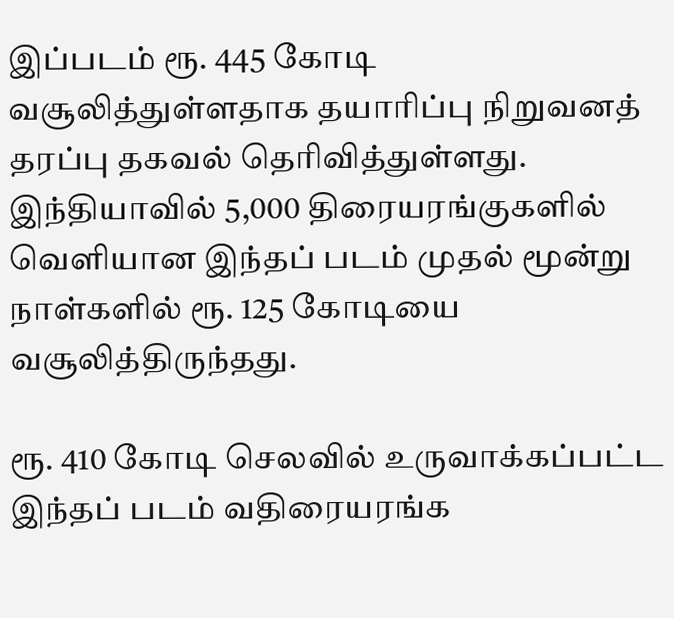இப்படம் ரூ. 445 கோடி வசூலித்துள்ளதாக தயாரிப்பு நிறுவனத் தரப்பு தகவல் தெரிவித்துள்ளது. இந்தியாவில் 5,000 திரையரங்குகளில் வெளியான இந்தப் படம் முதல் மூன்று நாள்களில் ரூ. 125 கோடியை வசூலித்திருந்தது.

ரூ. 410 கோடி செலவில் உருவாக்கப்பட்ட இந்தப் படம் வதிரையரங்க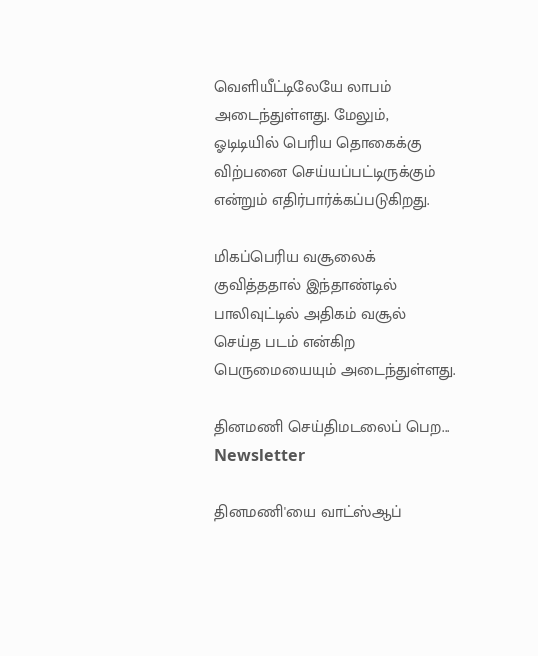வெளியீட்டிலேயே லாபம் அடைந்துள்ளது. மேலும், ஓடிடியில் பெரிய தொகைக்கு விற்பனை செய்யப்பட்டிருக்கும் என்றும் எதிர்பார்க்கப்படுகிறது.

மிகப்பெரிய வசூலைக் குவித்ததால் இந்தாண்டில் பாலிவுட்டில் அதிகம் வசூல் செய்த படம் என்கிற பெருமையையும் அடைந்துள்ளது.

தினமணி செய்திமடலைப் பெற... Newsletter

தினமணி'யை வாட்ஸ்ஆப்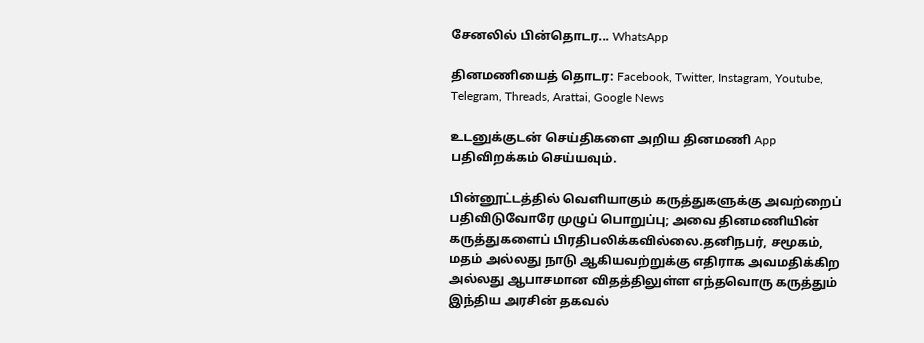சேனலில் பின்தொடர... WhatsApp

தினமணியைத் தொடர: Facebook, Twitter, Instagram, Youtube, Telegram, Threads, Arattai, Google News

உடனுக்குடன் செய்திகளை அறிய தினமணி App பதிவிறக்கம் செய்யவும்.

பின்னூட்டத்தில் வெளியாகும் கருத்துகளுக்கு அவற்றைப் பதிவிடுவோரே முழுப் பொறுப்பு; அவை தினமணியின் கருத்துகளைப் பிரதிபலிக்கவில்லை.தனிநபர், சமூகம், மதம் அல்லது நாடு ஆகியவற்றுக்கு எதிராக அவமதிக்கிற அல்லது ஆபாசமான விதத்திலுள்ள எந்தவொரு கருத்தும் இந்திய அரசின் தகவல்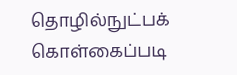தொழில்நுட்பக் கொள்கைப்படி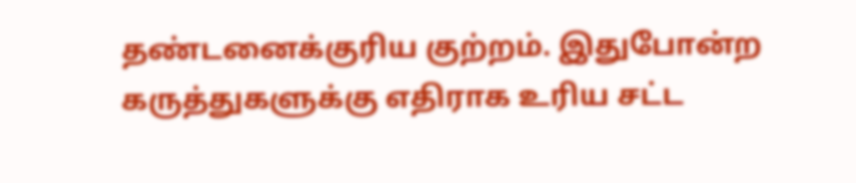தண்டனைக்குரிய குற்றம். இதுபோன்ற கருத்துகளுக்கு எதிராக உரிய சட்ட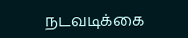நடவடிக்கை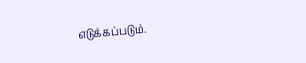எடுக்கப்படும்.